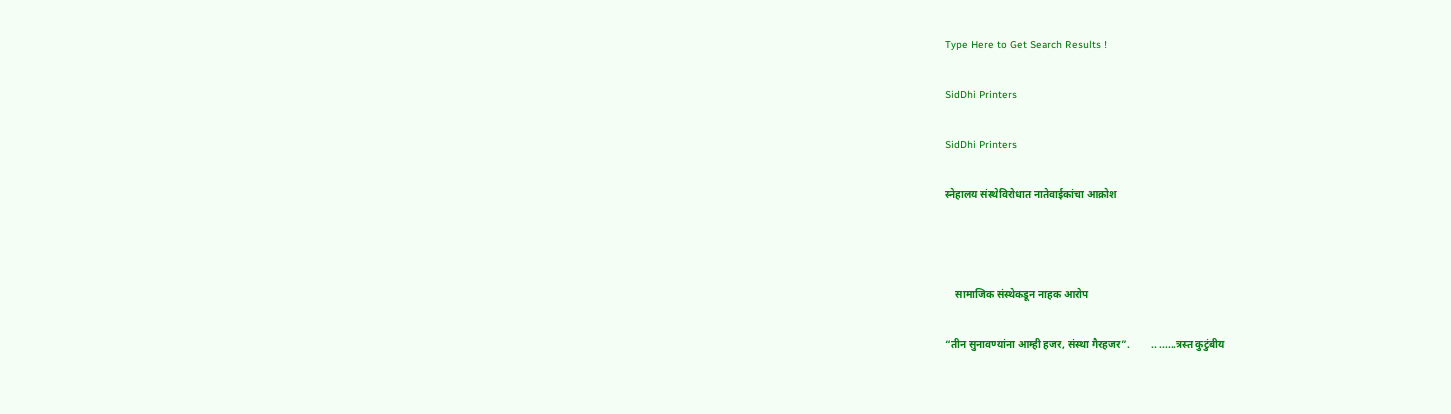Type Here to Get Search Results !

SidDhi Printers

SidDhi Printers

स्नेहालय संस्थेविरोधात नातेवाईकांचा आक्रोश



    सामाजिक संस्थेकडून नाहक आरोप

“तीन सुनावण्यांना आम्ही हजर, संस्था गैरहजर”.        .. ......त्रस्त कुटुंबीय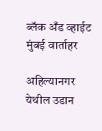ब्लॅक अँड व्हाईट मुंबई वार्ताहर

अहिल्यानगर येथील उडान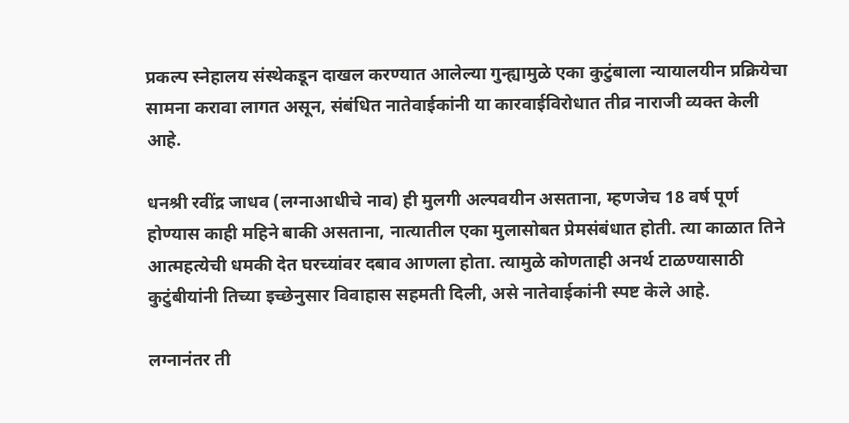प्रकल्प स्नेहालय संस्थेकडून दाखल करण्यात आलेल्या गुन्ह्यामुळे एका कुटुंबाला न्यायालयीन प्रक्रियेचा सामना करावा लागत असून, संबंधित नातेवाईकांनी या कारवाईविरोधात तीव्र नाराजी व्यक्त केली आहे.

धनश्री रवींद्र जाधव (लग्नाआधीचे नाव) ही मुलगी अल्पवयीन असताना, म्हणजेच 18 वर्ष पूर्ण होण्यास काही महिने बाकी असताना, नात्यातील एका मुलासोबत प्रेमसंबंधात होती. त्या काळात तिने आत्महत्येची धमकी देत घरच्यांवर दबाव आणला होता. त्यामुळे कोणताही अनर्थ टाळण्यासाठी कुटुंबीयांनी तिच्या इच्छेनुसार विवाहास सहमती दिली, असे नातेवाईकांनी स्पष्ट केले आहे.

लग्नानंतर ती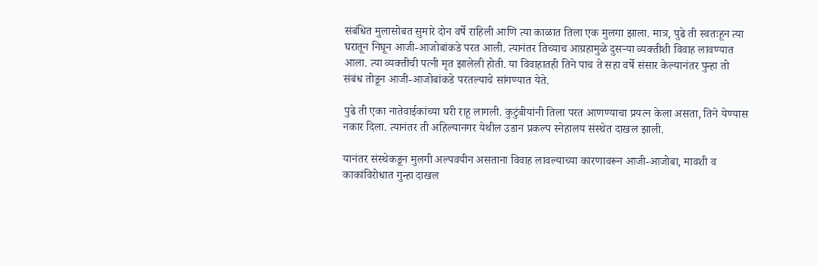संबंधित मुलासोबत सुमारे दोन वर्षे राहिली आणि त्या काळात तिला एक मुलगा झाला. मात्र, पुढे ती स्वतःहून त्या घरातून निघून आजी-आजोबांकडे परत आली. त्यानंतर तिच्याच आग्रहामुळे दुसऱ्या व्यक्तीशी विवाह लावण्यात आला. त्या व्यक्तीची पत्नी मृत झालेली होती. या विवाहातही तिने पाच ते सहा वर्षे संसार केल्यानंतर पुन्हा तो संबंध तोडून आजी-आजोबांकडे परतल्याचे सांगण्यात येते.

पुढे ती एका नातेवाईकांच्या घरी राहू लागली. कुटुंबीयांनी तिला परत आणण्याचा प्रयत्न केला असता, तिने येण्यास नकार दिला. त्यानंतर ती अहिल्यानगर येथील उडान प्रकल्प स्नेहालय संस्थेत दाखल झाली.

यानंतर संस्थेकडून मुलगी अल्पवयीन असताना विवाह लावल्याच्या कारणावरून आजी-आजोबा, मावशी व काकांविरोधात गुन्हा दाखल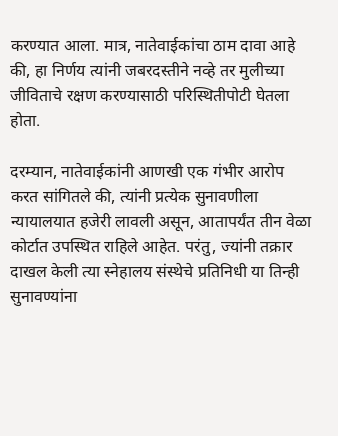करण्यात आला. मात्र, नातेवाईकांचा ठाम दावा आहे की, हा निर्णय त्यांनी जबरदस्तीने नव्हे तर मुलीच्या जीविताचे रक्षण करण्यासाठी परिस्थितीपोटी घेतला होता.

दरम्यान, नातेवाईकांनी आणखी एक गंभीर आरोप करत सांगितले की, त्यांनी प्रत्येक सुनावणीला न्यायालयात हजेरी लावली असून, आतापर्यंत तीन वेळा कोर्टात उपस्थित राहिले आहेत. परंतु, ज्यांनी तक्रार दाखल केली त्या स्नेहालय संस्थेचे प्रतिनिधी या तिन्ही सुनावण्यांना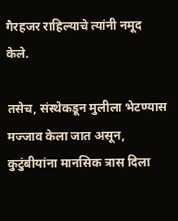गैरहजर राहिल्याचे त्यांनी नमूद केले.

तसेच, संस्थेकडून मुलीला भेटण्यास मज्जाव केला जात असून, कुटुंबीयांना मानसिक त्रास दिला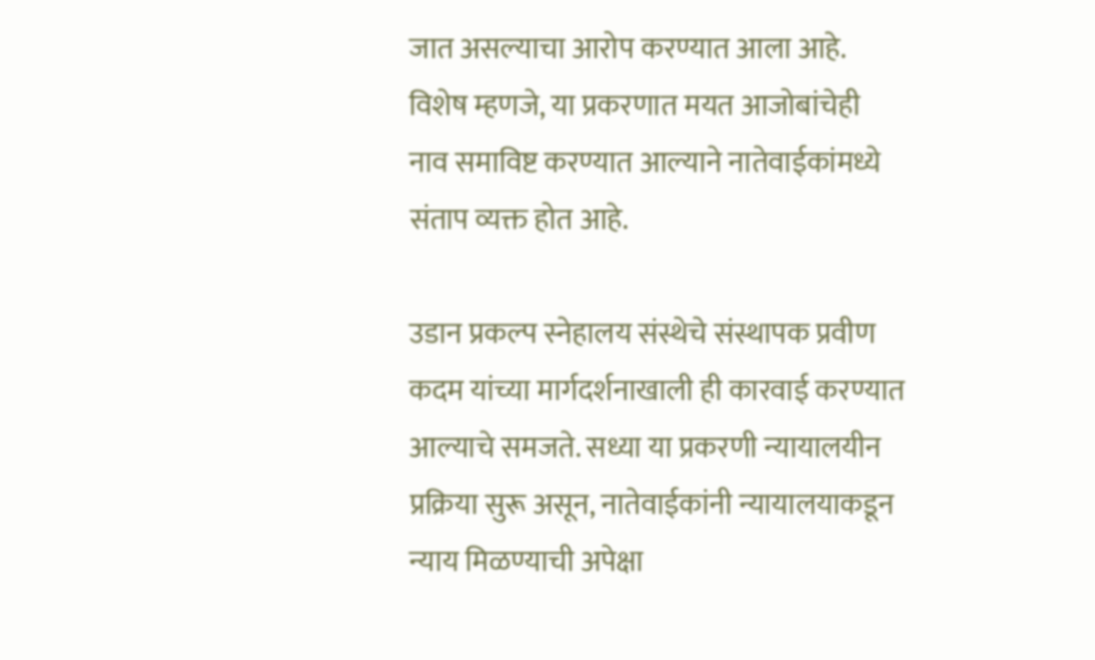जात असल्याचा आरोप करण्यात आला आहे. विशेष म्हणजे, या प्रकरणात मयत आजोबांचेही नाव समाविष्ट करण्यात आल्याने नातेवाईकांमध्ये संताप व्यक्त होत आहे.

उडान प्रकल्प स्नेहालय संस्थेचे संस्थापक प्रवीण कदम यांच्या मार्गदर्शनाखाली ही कारवाई करण्यात आल्याचे समजते. सध्या या प्रकरणी न्यायालयीन प्रक्रिया सुरू असून, नातेवाईकांनी न्यायालयाकडून न्याय मिळण्याची अपेक्षा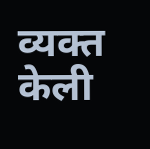व्यक्त केली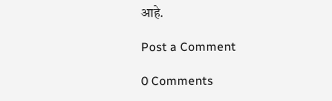आहे.

Post a Comment

0 Comments